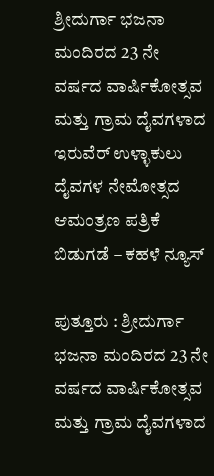ಶ್ರೀದುರ್ಗಾ ಭಜನಾ ಮಂದಿರದ 23 ನೇ ವರ್ಷದ ವಾರ್ಷಿಕೋತ್ಸವ ಮತ್ತು ಗ್ರಾಮ ದೈವಗಳಾದ ಇರುವೆರ್ ಉಳ್ಳಾಕುಲು ದೈವಗಳ ನೇಮೋತ್ಸದ ಆಮಂತ್ರಣ ಪತ್ರಿಕೆ ಬಿಡುಗಡೆ – ಕಹಳೆ ನ್ಯೂಸ್

ಪುತ್ತೂರು : ಶ್ರೀದುರ್ಗಾ ಭಜನಾ ಮಂದಿರದ 23 ನೇ ವರ್ಷದ ವಾರ್ಷಿಕೋತ್ಸವ ಮತ್ತು ಗ್ರಾಮ ದೈವಗಳಾದ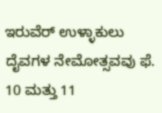ಇರುವೆರ್ ಉಳ್ಳಾಕುಲು ದೈವಗಳ ನೇಮೋತ್ಸವವು ಫೆ. 10 ಮತ್ತು 11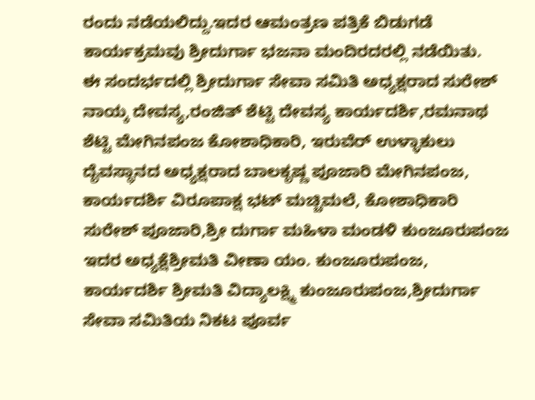ರಂದು ನಡೆಯಲಿದ್ದು.ಇದರ ಆಮಂತ್ರಣ ಪತ್ರಿಕೆ ಬಿಡುಗಡೆ ಕಾರ್ಯಕ್ರಮವು ಶ್ರೀದುರ್ಗಾ ಭಜನಾ ಮಂದಿರದರಲ್ಲಿ ನಡೆಯಿತು.
ಈ ಸಂದರ್ಭದಲ್ಲಿ ಶ್ರೀದುರ್ಗಾ ಸೇವಾ ಸಮಿತಿ ಅಧ್ಯಕ್ಷರಾದ ಸುರೇಶ್ ನಾಯ್ಕ ದೇವಸ್ಯ,ರಂಜಿತ್ ಶೆಟ್ಟಿ ದೇವಸ್ಯ ಕಾರ್ಯದರ್ಶಿ,ರಮನಾಥ ಶೆಟ್ಟಿ ಮೇಗಿನಪಂಜ ಕೋಶಾಧಿಕಾರಿ, ಇರುವೆರ್ ಉಳ್ಳಾಕುಲು ದೈವಸ್ಥಾನದ ಅಧ್ಯಕ್ಷರಾದ ಬಾಲಕೃಷ್ಣ ಪೂಜಾರಿ ಮೇಗಿನಪಂಜ, ಕಾರ್ಯದರ್ಶಿ ವಿರೂಪಾಕ್ಷ ಭಟ್ ಮಚ್ಚಿಮಲೆ, ಕೋಶಾಧಿಕಾರಿ ಸುರೇಶ್ ಪೂಜಾರಿ,ಶ್ರೀ ದುರ್ಗಾ ಮಹಿಳಾ ಮಂಡಳಿ ಕುಂಜೂರುಪಂಜ ಇದರ ಅಧ್ಯಕ್ಷೆಶ್ರೀಮತಿ ವೀಣಾ ಯಂ. ಕುಂಜೂರುಪಂಜ, ಕಾರ್ಯದರ್ಶಿ ಶ್ರೀಮತಿ ವಿದ್ಯಾಲಕ್ಷ್ಮಿ ಕುಂಜೂರುಪಂಜ,ಶ್ರೀದುರ್ಗಾ ಸೇವಾ ಸಮಿತಿಯ ನಿಕಟ ಪೂರ್ವ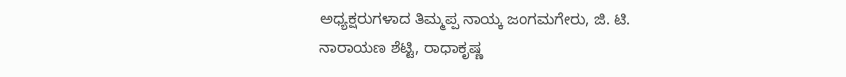ಅಧ್ಯಕ್ಷರುಗಳಾದ ತಿಮ್ಮಪ್ಪ ನಾಯ್ಕ ಜಂಗಮಗೇರು, ಜಿ. ಟಿ. ನಾರಾಯಣ ಶೆಟ್ಟಿ, ರಾಧಾಕೃಷ್ಣ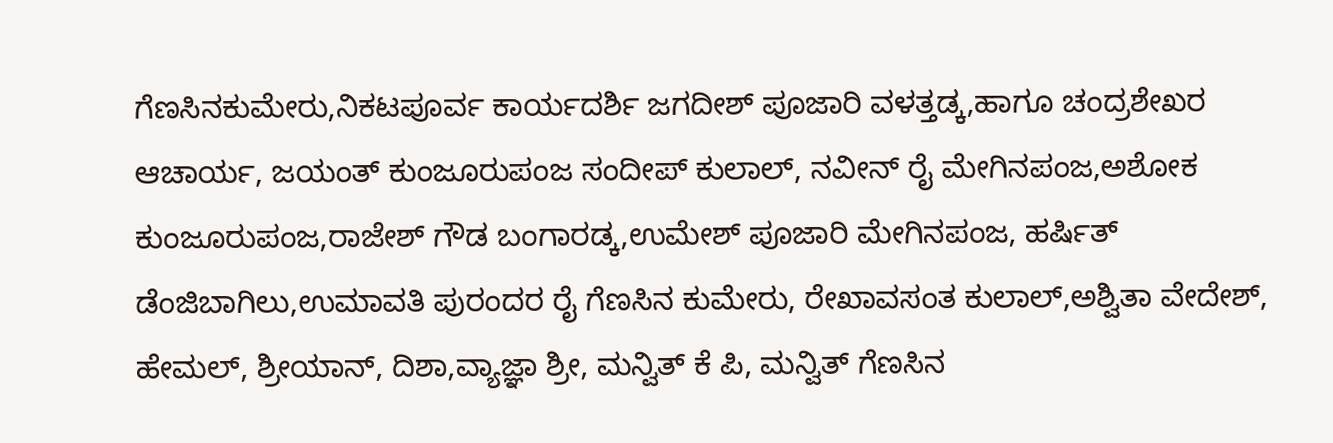ಗೆಣಸಿನಕುಮೇರು,ನಿಕಟಪೂರ್ವ ಕಾರ್ಯದರ್ಶಿ ಜಗದೀಶ್ ಪೂಜಾರಿ ವಳತ್ತಡ್ಕ,ಹಾಗೂ ಚಂದ್ರಶೇಖರ ಆಚಾರ್ಯ, ಜಯಂತ್ ಕುಂಜೂರುಪಂಜ ಸಂದೀಪ್ ಕುಲಾಲ್, ನವೀನ್ ರೈ ಮೇಗಿನಪಂಜ,ಅಶೋಕ ಕುಂಜೂರುಪಂಜ,ರಾಜೇಶ್ ಗೌಡ ಬಂಗಾರಡ್ಕ,ಉಮೇಶ್ ಪೂಜಾರಿ ಮೇಗಿನಪಂಜ, ಹರ್ಷಿತ್ ಡೆಂಜಿಬಾಗಿಲು,ಉಮಾವತಿ ಪುರಂದರ ರೈ ಗೆಣಸಿನ ಕುಮೇರು, ರೇಖಾವಸಂತ ಕುಲಾಲ್,ಅಶ್ವಿತಾ ವೇದೇಶ್, ಹೇಮಲ್, ಶ್ರೀಯಾನ್, ದಿಶಾ,ವ್ಯಾಜ್ಞಾ ಶ್ರೀ, ಮನ್ವಿತ್ ಕೆ ಪಿ, ಮನ್ವಿತ್ ಗೆಣಸಿನ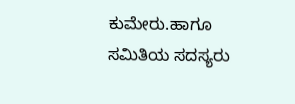ಕುಮೇರು.ಹಾಗೂ ಸಮಿತಿಯ ಸದಸ್ಯರು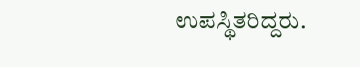ಉಪಸ್ಥಿತರಿದ್ದರು.